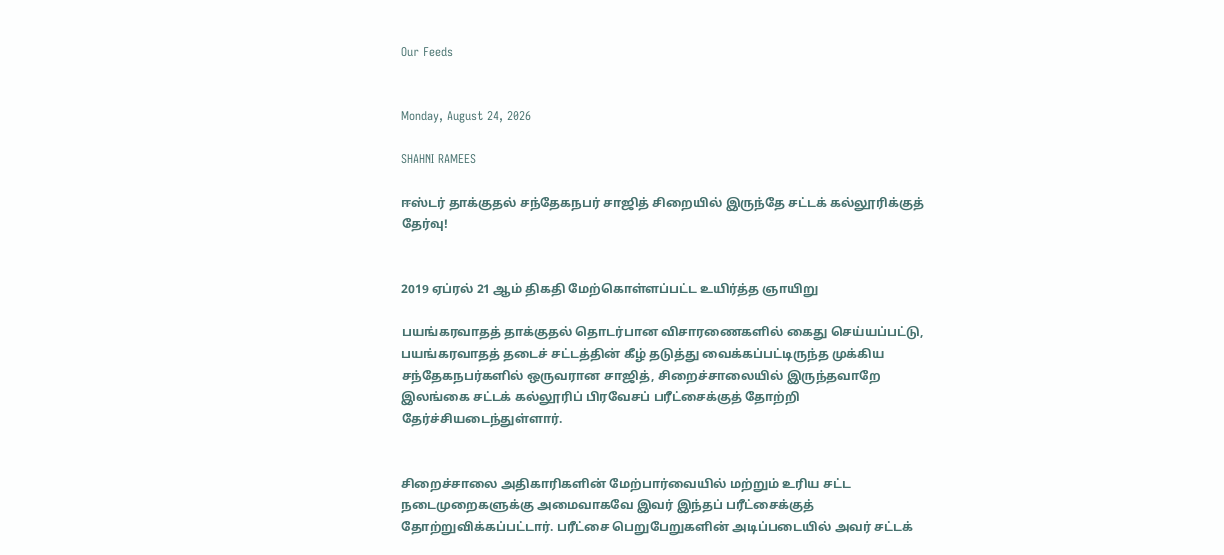Our Feeds


Monday, August 24, 2026

SHAHNI RAMEES

ஈஸ்டர் தாக்குதல் சந்தேகநபர் சாஜித் சிறையில் இருந்தே சட்டக் கல்லூரிக்குத் தேர்வு!


2019 ஏப்ரல் 21 ஆம் திகதி மேற்கொள்ளப்பட்ட உயிர்த்த ஞாயிறு

பயங்கரவாதத் தாக்குதல் தொடர்பான விசாரணைகளில் கைது செய்யப்பட்டு, பயங்கரவாதத் தடைச் சட்டத்தின் கீழ் தடுத்து வைக்கப்பட்டிருந்த முக்கிய சந்தேகநபர்களில் ஒருவரான சாஜித், சிறைச்சாலையில் இருந்தவாறே இலங்கை சட்டக் கல்லூரிப் பிரவேசப் பரீட்சைக்குத் தோற்றி தேர்ச்சியடைந்துள்ளார்.


சிறைச்சாலை அதிகாரிகளின் மேற்பார்வையில் மற்றும் உரிய சட்ட நடைமுறைகளுக்கு அமைவாகவே இவர் இந்தப் பரீட்சைக்குத் தோற்றுவிக்கப்பட்டார். பரீட்சை பெறுபேறுகளின் அடிப்படையில் அவர் சட்டக்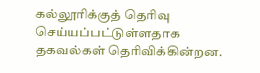கல்லூரிக்குத் தெரிவு செய்யப்பட்டுள்ளதாக தகவல்கள் தெரிவிக்கின்றன.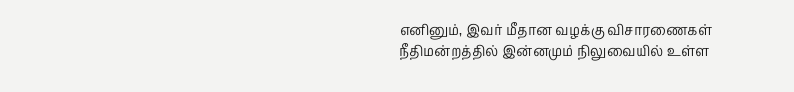எனினும், இவர் மீதான வழக்கு விசாரணைகள் நீதிமன்றத்தில் இன்னமும் நிலுவையில் உள்ள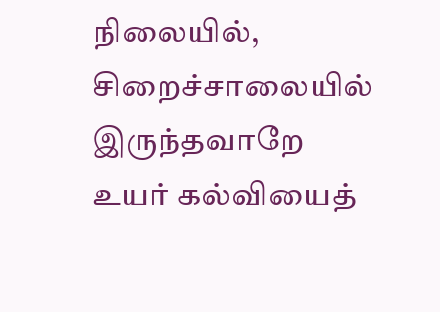நிலையில், சிறைச்சாலையில் இருந்தவாறே உயர் கல்வியைத்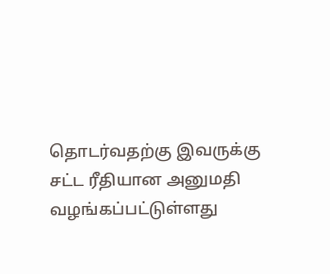தொடர்வதற்கு இவருக்கு சட்ட ரீதியான அனுமதி வழங்கப்பட்டுள்ளது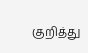குறித்து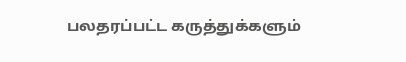பலதரப்பட்ட கருத்துக்களும்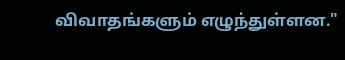விவாதங்களும் எழுந்துள்ளன."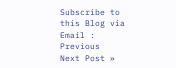Subscribe to this Blog via Email :
Previous
Next Post »